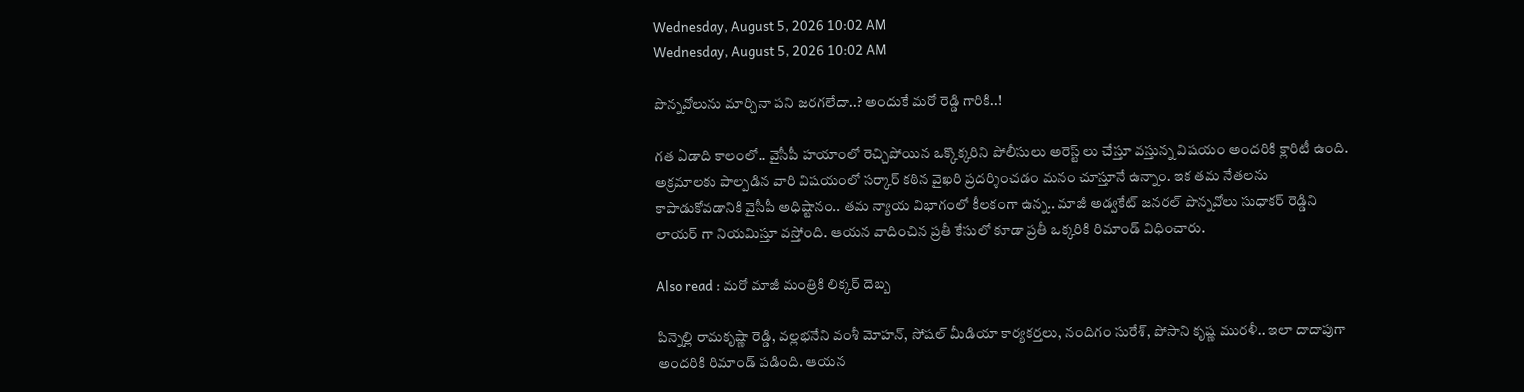Wednesday, August 5, 2026 10:02 AM
Wednesday, August 5, 2026 10:02 AM

పొన్నవోలును మార్చినా పని జరగలేదా..? అందుకే మరో రెడ్డి గారికి..!

గత ఏడాది కాలంలో.. వైసీపీ హయాంలో రెచ్చిపోయిన ఒక్కొక్కరిని పోలీసులు అరెస్ట్ లు చేస్తూ వస్తున్న విషయం అందరికి క్లారిటీ ఉంది. అక్రమాలకు పాల్పడిన వారి విషయంలో సర్కార్ కఠిన వైఖరి ప్రదర్శించడం మనం చూస్తూనే ఉన్నాం. ఇక తమ నేతలను కాపాడుకోవడానికి వైసీపీ అధిష్టానం.. తమ న్యాయ విభాగంలో కీలకంగా ఉన్న.. మాజీ అడ్వకేట్ జనరల్ పొన్నవోలు సుధాకర్ రెడ్డిని లాయర్ గా నియమిస్తూ వస్తోంది. ఆయన వాదించిన ప్రతీ కేసులో కూడా ప్రతీ ఒక్కరికి రిమాండ్ విధించారు.

Also read : మరో మాజీ మంత్రికి లిక్కర్ దెబ్బ

పిన్నెల్లి రామకృష్ణా రెడ్డి, వల్లభనేని వంశీ మోహన్, సోషల్ మీడియా కార్యకర్తలు, నందిగం సురేశ్, పోసాని కృష్ణ మురళీ.. ఇలా దాదాపుగా అందరికి రిమాండ్ పడింది. ఆయన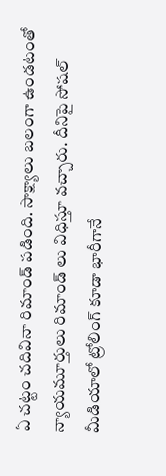ఏ చట్టం చదివినా రిమాండ్ పడింది. సాక్ష్యాలు బలంగా ఉండటంతో న్యాయమూర్తులు రిమాండ్ లు విధిస్తూ వచ్చారు. దీనిపై సోషల్ మీడియాలో ట్రోలింగ్ కూడా భారీగానే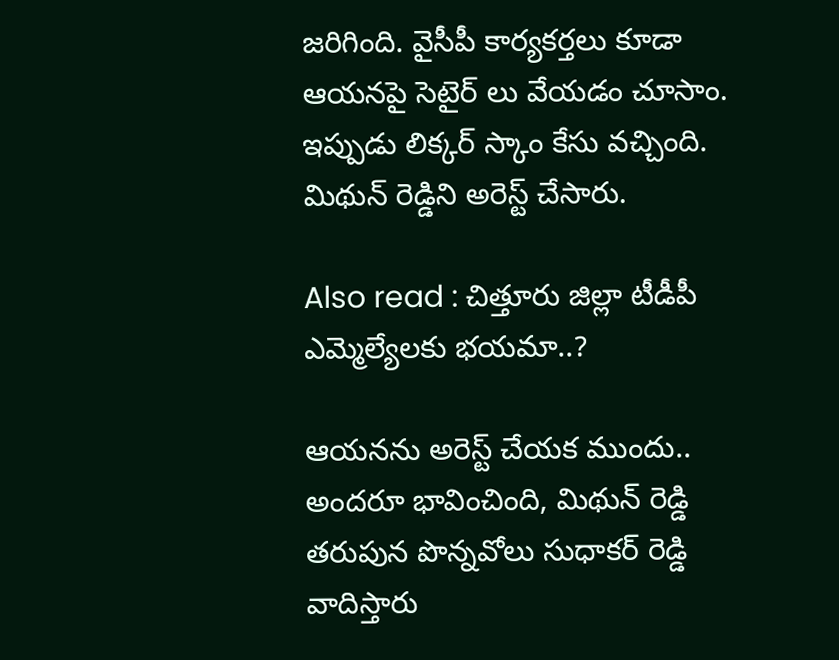జరిగింది. వైసీపీ కార్యకర్తలు కూడా ఆయనపై సెటైర్ లు వేయడం చూసాం. ఇప్పుడు లిక్కర్ స్కాం కేసు వచ్చింది. మిథున్ రెడ్డిని అరెస్ట్ చేసారు.

Also read : చిత్తూరు జిల్లా టీడీపీ ఎమ్మెల్యేలకు భయమా..?

ఆయనను అరెస్ట్ చేయక ముందు.. అందరూ భావించింది, మిథున్ రెడ్డి తరుపున పొన్నవోలు సుధాకర్ రెడ్డి వాదిస్తారు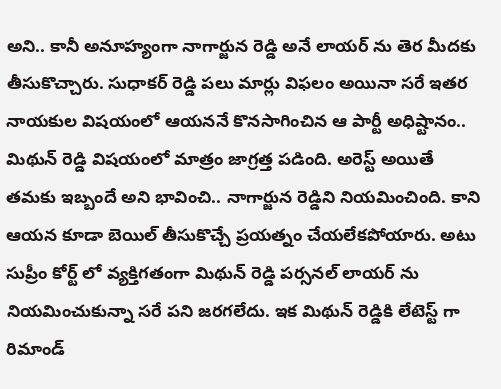అని.. కానీ అనూహ్యంగా నాగార్జున రెడ్డి అనే లాయర్ ను తెర మీదకు తీసుకొచ్చారు. సుధాకర్ రెడ్డి పలు మార్లు విఫలం అయినా సరే ఇతర నాయకుల విషయంలో ఆయననే కొనసాగించిన ఆ పార్టీ అధిష్టానం.. మిథున్ రెడ్డి విషయంలో మాత్రం జాగ్రత్త పడింది. అరెస్ట్ అయితే తమకు ఇబ్బందే అని భావించి.. నాగార్జున రెడ్డిని నియమించింది. కాని ఆయన కూడా బెయిల్ తీసుకొచ్చే ప్రయత్నం చేయలేకపోయారు. అటు సుప్రీం కోర్ట్ లో వ్యక్తిగతంగా మిథున్ రెడ్డి పర్సనల్ లాయర్ ను నియమించుకున్నా సరే పని జరగలేదు. ఇక మిథున్ రెడ్డికి లేటెస్ట్ గా రిమాండ్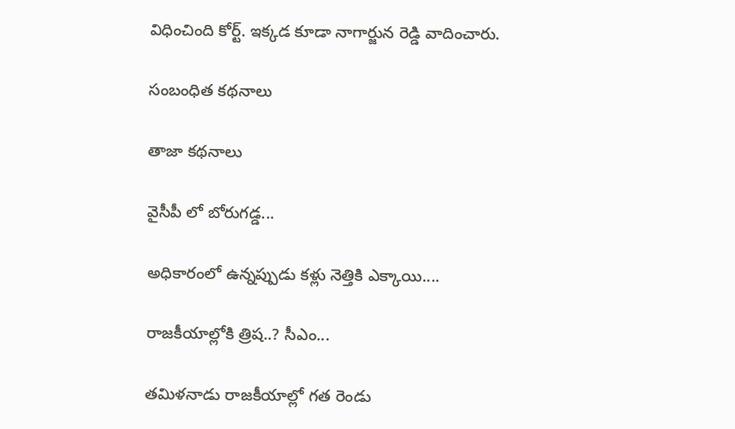విధించింది కోర్ట్. ఇక్కడ కూడా నాగార్జున రెడ్డి వాదించారు.

సంబంధిత కథనాలు

తాజా కథనాలు

వైసీపీ లో బోరుగడ్డ...

అధికారంలో ఉన్నప్పుడు కళ్లు నెత్తికి ఎక్కాయి....

రాజకీయాల్లోకి త్రిష..? సీఎం...

తమిళనాడు రాజకీయాల్లో గత రెండు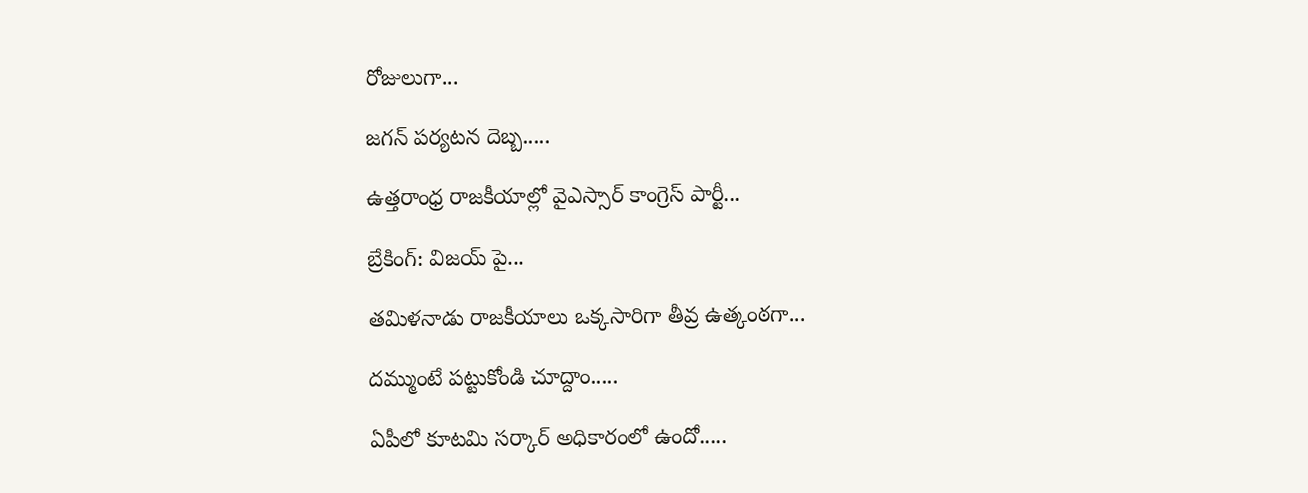రోజులుగా...

జగన్ పర్యటన దెబ్బ.....

ఉత్తరాంధ్ర రాజకీయాల్లో వైఎస్సార్ కాంగ్రెస్ పార్టీ...

బ్రేకింగ్: విజయ్ పై...

తమిళనాడు రాజకీయాలు ఒక్కసారిగా తీవ్ర ఉత్కంఠగా...

దమ్ముంటే పట్టుకోండి చూద్దాం.....

ఏపీలో కూటమి సర్కార్ అధికారంలో ఉందో.....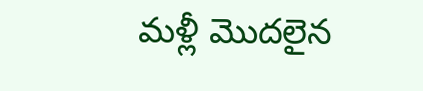మళ్లీ మొదలైన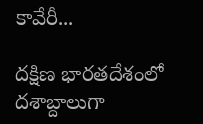కావేరీ...

దక్షిణ భారతదేశంలో దశాబ్దాలుగా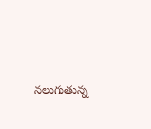నలుగుతున్న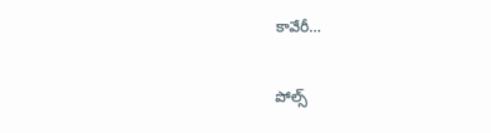కావేరీ...

పోల్స్